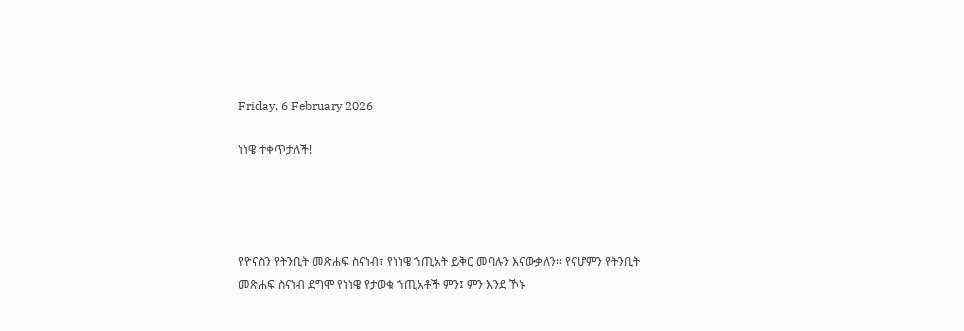Friday, 6 February 2026

ነነዌ ተቀጥታለች!




የዮናስን የትንቢት መጽሐፍ ስናነብ፣ የነነዌ ኀጢአት ይቅር መባሉን እናውቃለን። የናሆምን የትንቢት መጽሐፍ ስናነብ ደግሞ የነነዌ የታወቁ ኀጢአቶች ምን፤ ምን እንደ ኾኑ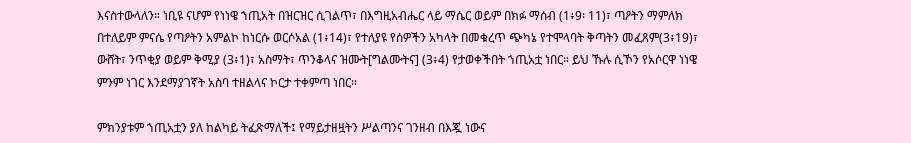እናስተውላለን። ነቢዩ ናሆም የነነዌ ኀጢአት በዝርዝር ሲገልጥ፣ በእግዚአብሔር ላይ ማሴር ወይም በክፉ ማሰብ (1፥9፡ 11)፣ ጣዖትን ማምለክ በተለይም ምናሴ የጣዖትን አምልኮ ከነርሱ ወርሶአል (1፥14)፣ የተለያዩ የሰዎችን አካላት በመቁረጥ ጭካኔ የተሞላባት ቅጣትን መፈጸም(3፥19)፣ ውሸት፣ ንጥቂያ ወይም ቅሚያ (3፥1)፣ አስማት፣ ጥንቆላና ዝሙት[ግልሙትና] (3፥4) የታወቀችበት ኀጢአቷ ነበር። ይህ ኹሉ ሲኾን የአሶርዋ ነነዌ ምንም ነገር እንደማያገኛት አስባ ተዘልላና ኮርታ ተቀምጣ ነበር።

ምክንያቱም ኀጢአቷን ያለ ከልካይ ትፈጽማለች፤ የማይታዘዟትን ሥልጣንና ገንዘብ በእጇ ነውና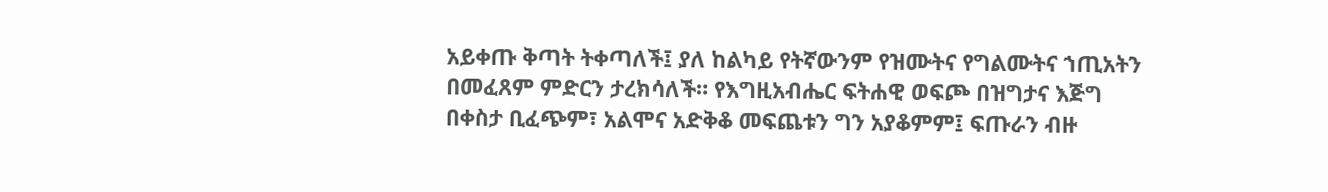አይቀጡ ቅጣት ትቀጣለች፤ ያለ ከልካይ የትኛውንም የዝሙትና የግልሙትና ኀጢአትን በመፈጸም ምድርን ታረክሳለች። የእግዚአብሔር ፍትሐዊ ወፍጮ በዝግታና እጅግ በቀስታ ቢፈጭም፣ አልሞና አድቅቆ መፍጨቱን ግን አያቆምም፤ ፍጡራን ብዙ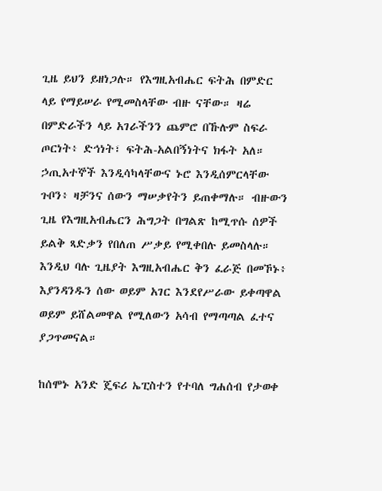ጊዜ ይህን ይዘነጋሉ። የእግዚአብሔር ፍትሕ በምድር ላይ የማይሠራ የሚመስላቸው ብዙ ናቸው። ዛሬ በምድራችን ላይ አገራችንን ጨምሮ በኹሉም ስፍራ ጦርነት፥ ድኅነት፣ ፍትሕ-አልበኝነትና ክፋት አለ። ኃጢአተኞች እንዲሳካላቸውና ኑሮ እንዲሰምርላቸው ጉቦን፥ ዛቻንና ሰውን ማሠቃየትን ይጠቀማሉ። ብዙውን ጊዜ የእግዚአብሔርን ሕግጋት በግልጽ ከሚጥሱ ሰዎች ይልቅ ጻድቃን የበለጠ ሥቃይ የሚቀበሉ ይመስላሉ። እንዲህ ባሉ ጊዜያት እግዚአብሔር ቅን ፈራጅ በመኾኑ፥ እያንዳንዱን ሰው ወይም አገር እንደየሥራው ይቀጣዋል ወይም ይሸልመዋል የሚለውን አሳብ የማጣጣል ፈተና ያጋጥመናል።

ከሰሞኑ አንድ ጄፍሪ ኤፒስተን የተባለ ግሐሰብ የታወቀ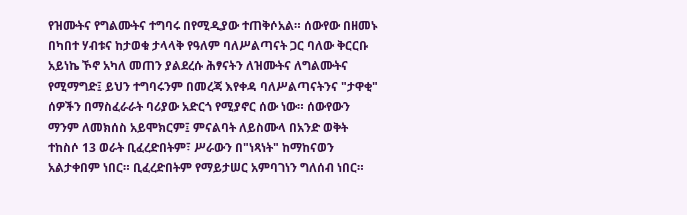የዝሙትና የግልሙትና ተግባሩ በየሚዲያው ተጠቅሶአል። ሰውየው በዘመኑ በካበተ ሃብቱና ከታወቁ ታላላቅ የዓለም ባለሥልጣናት ጋር ባለው ቅርርቡ አይነኬ ኾኖ አካለ መጠን ያልደረሱ ሕፃናትን ለዝሙትና ለግልሙትና የሚማግድ፤ ይህን ተግባሩንም በመረጃ እየቀዳ ባለሥልጣናትንና "ታዋቂ" ሰዎችን በማስፈራራት ባሪያው አድርጎ የሚያኖር ሰው ነው። ሰውየውን ማንም ለመክሰስ አይሞክርም፤ ምናልባት ለይስሙላ በአንድ ወቅት ተከስሶ 13 ወራት ቢፈረድበትም፣ ሥራውን በ"ነጻነት" ከማከናወን አልታቀበም ነበር። ቢፈረድበትም የማይታሠር አምባገነን ግለሰብ ነበር።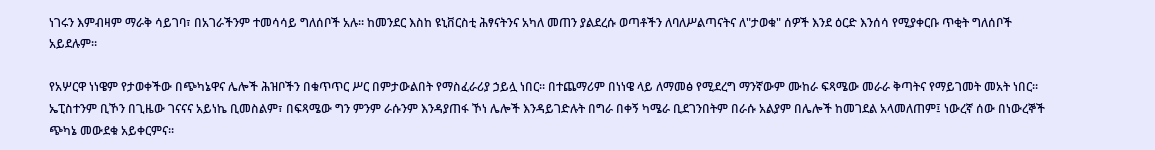ነገሩን እምብዛም ማራቅ ሳይገባ፣ በአገራችንም ተመሳሳይ ግለሰቦች አሉ። ከመንደር እስከ ዩኒቨርስቲ ሕፃናትንና አካለ መጠን ያልደረሱ ወጣቶችን ለባለሥልጣናትና ለ"ታወቁ" ሰዎች እንደ ዕርድ እንሰሳ የሚያቀርቡ ጥቂት ግለሰቦች አይደሉም።

የአሦርዋ ነነዌም የታወቀችው በጭካኔዋና ሌሎች ሕዝቦችን በቁጥጥር ሥር በምታውልበት የማስፈራሪያ ኃይሏ ነበር። በተጨማሪም በነነዌ ላይ ለማመፅ የሚደረግ ማንኛውም ሙከራ ፍጻሜው መራራ ቅጣትና የማይገመት መአት ነበር። ኤፒስተንም ቢኾን በጊዜው ገናናና አይነኬ ቢመስልም፣ በፍጻሜው ግን ምንም ራሱንም እንዳያጠፋ ኾነ ሌሎች እንዳይገድሉት በግራ በቀኝ ካሜራ ቢደገንበትም በራሱ አልያም በሌሎች ከመገደል አላመለጠም፤ ነውረኛ ሰው በነውረኞች ጭካኔ መውደቁ አይቀርምና።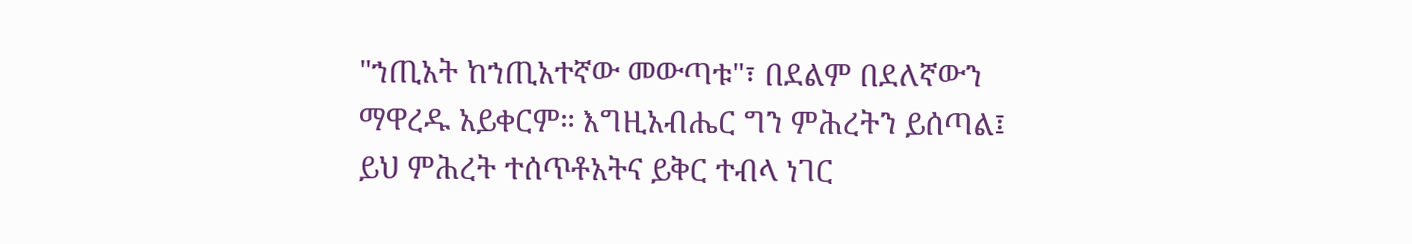"ኀጢአት ከኀጢአተኛው መውጣቱ"፣ በደልም በደለኛውን ማዋረዱ አይቀርም። እግዚአብሔር ግን ምሕረትን ይሰጣል፤ ይህ ምሕረት ተሰጥቶአትና ይቅር ተብላ ነገር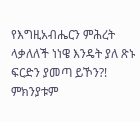የእግዚአብሔርን ምሕረት ላቃለለች ነነዌ እንዴት ያለ ጽኑ ፍርድን ያመጣ ይኾን?! ምክንያቱም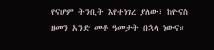የናሆም ትንቢት እየተነገረ ያለው፣ ከዮናስ ዘመን አንድ መቶ ዓመታት በኋላ ነውና።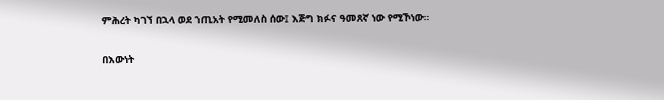ምሕረት ካገኘ በኋላ ወደ ኀጢአት የሚመለስ ሰው፤ እጅግ ክፉና ዓመጸኛ ነው የሚኾነው።

በእውነት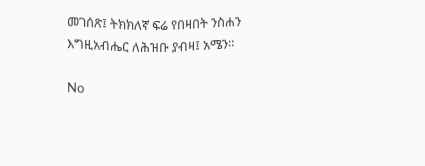መገሰጽ፤ ትክክለኛ ፍሬ የበዛበት ንስሐን እግዚአብሔር ለሕዝቡ ያብዛ፤ አሜን።

No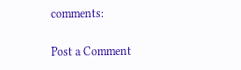comments:

Post a Comment